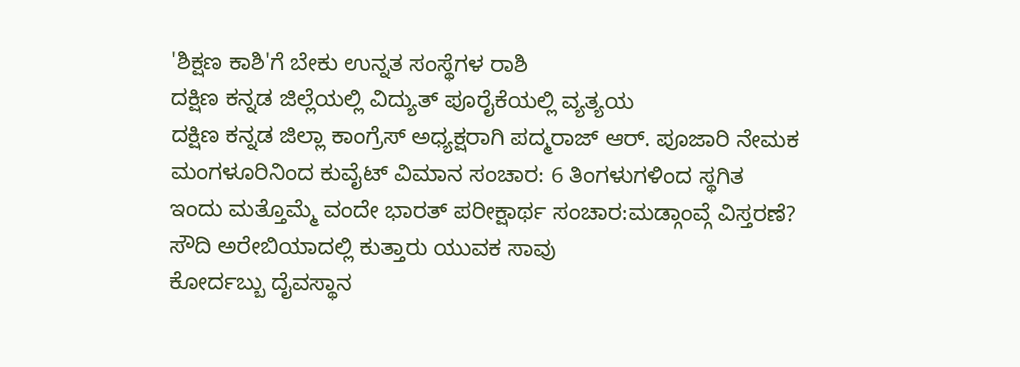'ಶಿಕ್ಷಣ ಕಾಶಿ'ಗೆ ಬೇಕು ಉನ್ನತ ಸಂಸ್ಥೆಗಳ ರಾಶಿ
ದಕ್ಷಿಣ ಕನ್ನಡ ಜಿಲ್ಲೆಯಲ್ಲಿ ವಿದ್ಯುತ್ ಪೂರೈಕೆಯಲ್ಲಿ ವ್ಯತ್ಯಯ
ದಕ್ಷಿಣ ಕನ್ನಡ ಜಿಲ್ಲಾ ಕಾಂಗ್ರೆಸ್ ಅಧ್ಯಕ್ಷರಾಗಿ ಪದ್ಮರಾಜ್ ಆರ್. ಪೂಜಾರಿ ನೇಮಕ
ಮಂಗಳೂರಿನಿಂದ ಕುವೈಟ್ ವಿಮಾನ ಸಂಚಾರ: 6 ತಿಂಗಳುಗಳಿಂದ ಸ್ಥಗಿತ
ಇಂದು ಮತ್ತೊಮ್ಮೆ ವಂದೇ ಭಾರತ್ ಪರೀಕ್ಷಾರ್ಥ ಸಂಚಾರ:ಮಡ್ಗಾಂವ್ಗೆ ವಿಸ್ತರಣೆ?
ಸೌದಿ ಅರೇಬಿಯಾದಲ್ಲಿ ಕುತ್ತಾರು ಯುವಕ ಸಾವು
ಕೋರ್ದಬ್ಬು ದೈವಸ್ಥಾನ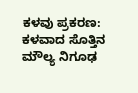ಕಳವು ಪ್ರಕರಣ: ಕಳವಾದ ಸೊತ್ತಿನ ಮೌಲ್ಯ ನಿಗೂಢ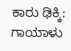ಕಾರು ಢಿಕ್ಕಿ: ಗಾಯಾಳು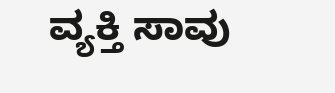ವ್ಯಕ್ತಿ ಸಾವು